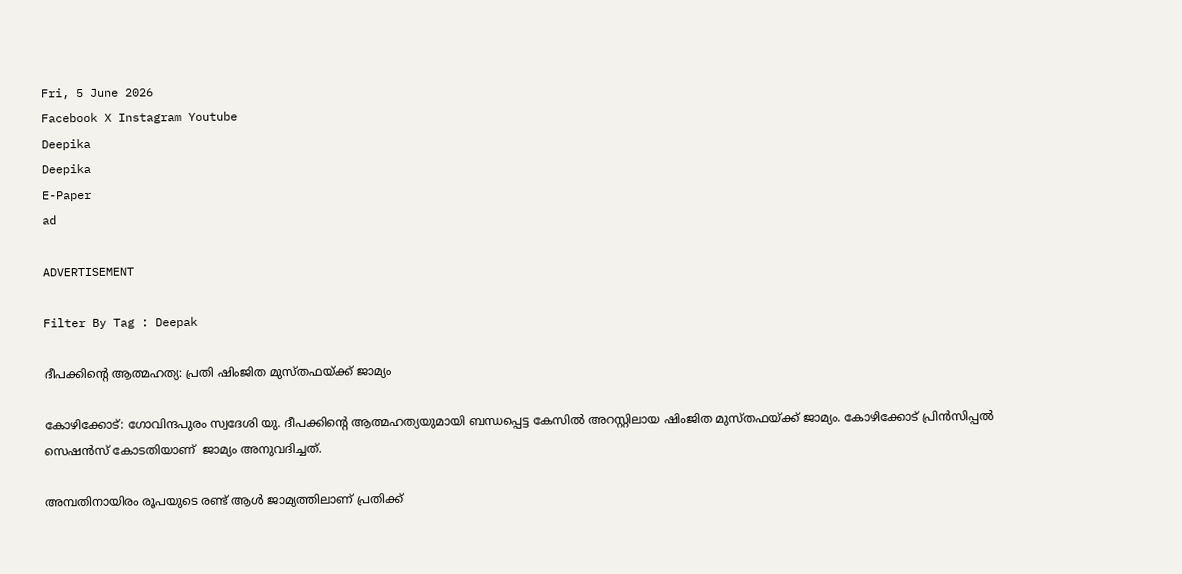Fri, 5 June 2026
Facebook X Instagram Youtube
Deepika
Deepika
E-Paper
ad

ADVERTISEMENT

Filter By Tag : Deepak

ദീപക്കിന്‍റെ ആത്മഹത്യ: പ്രതി ഷിംജിത മുസ്തഫയ്ക്ക് ജാമ്യം

കോഴിക്കോട്: ഗോവിന്ദപുരം സ്വദേശി യു. ദീപക്കിന്‍റെ ആത്മഹത്യയുമായി ബന്ധപ്പെട്ട കേസിൽ അറസ്റ്റിലായ ഷിംജിത മുസ്തഫയ്ക്ക് ജാമ്യം. കോഴിക്കോട് പ്രിൻസിപ്പൽ സെഷൻസ് കോടതിയാണ്  ജാമ്യം അനുവദിച്ചത്.

അമ്പതിനായിരം രൂപയുടെ രണ്ട് ആൾ ജാമ്യത്തിലാണ് പ്രതിക്ക്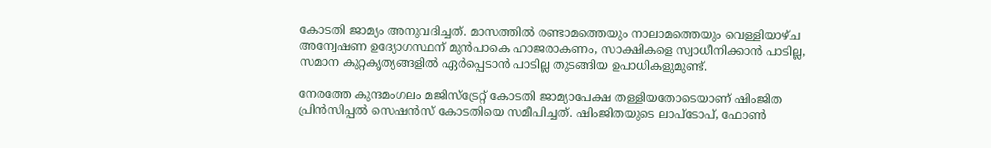കോടതി ജാമ്യം അനുവദിച്ചത്. മാസത്തിൽ രണ്ടാമത്തെയും നാലാമത്തെയും വെള്ളിയാഴ്ച അന്വേഷണ ഉദ്യോഗസ്ഥന് മുൻപാകെ ഹാജരാകണം, സാക്ഷികളെ സ്വാധീനിക്കാൻ പാടില്ല, സമാന കുറ്റകൃത്യങ്ങളിൽ ഏർപ്പെടാൻ പാടില്ല തുടങ്ങിയ ഉപാധികളുമുണ്ട്.

നേരത്തേ കുന്ദമംഗലം മജിസ്‌ട്രേറ്റ് കോടതി ജാമ്യാപേക്ഷ തള്ളിയതോടെയാണ് ഷിംജിത പ്രിൻസിപ്പൽ സെഷൻസ് കോടതിയെ സമീപിച്ചത്. ഷിംജിതയുടെ ലാപ്‌ടോപ്, ഫോൺ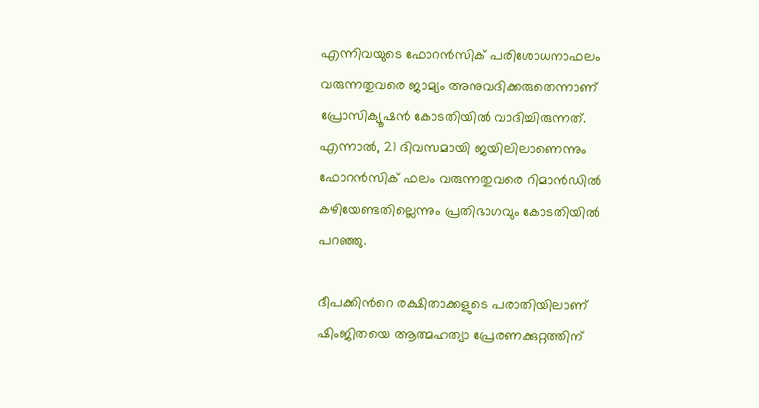എന്നിവയുടെ ഫോറൻസിക് പരിശോധനാഫലം വരുന്നതുവരെ ജാമ്യം അനുവദിക്കരുതെന്നാണ് പ്രോസിക്യൂഷൻ കോടതിയിൽ വാദിച്ചിരുന്നത്. എന്നാൽ, 21 ദിവസമായി ജയിലിലാണെന്നും ഫോറൻസിക് ഫലം വരുന്നതുവരെ റിമാൻഡിൽ കഴിയേണ്ടതില്ലെന്നും പ്രതിഭാഗവും കോടതിയിൽ പറഞ്ഞു.

ദീപക്കിന്‍റെ രക്ഷിതാക്കളുടെ പരാതിയിലാണ് ഷിംജിതയെ ആത്മഹത്യാ പ്രേരണക്കുറ്റത്തിന്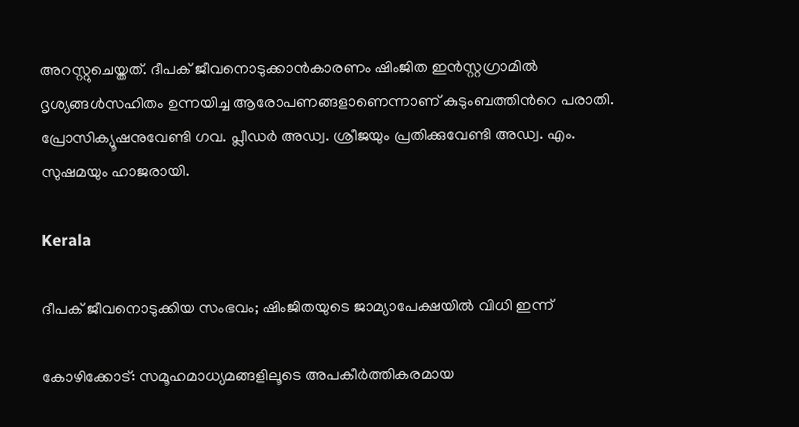അറസ്റ്റുചെയ്തത്. ദീപക് ജീവനൊടുക്കാൻകാരണം ഷിംജിത ഇൻസ്റ്റഗ്രാമിൽ ദൃശ്യങ്ങൾസഹിതം ഉന്നയിച്ച ആരോപണങ്ങളാണെന്നാണ് കുടുംബത്തിന്‍റെ പരാതി. പ്രോസിക്യൂഷനുവേണ്ടി ഗവ. പ്ലീഡർ അഡ്വ. ശ്രീജയും പ്രതിക്കുവേണ്ടി അഡ്വ. എം. സുഷമയും ഹാജരായി.

Kerala

ദീപക് ജീവനൊടുക്കിയ സംഭവം; ഷിംജിതയുടെ ജാമ്യാപേക്ഷയിൽ വിധി ഇന്ന്

കോഴിക്കോട്: സമൂഹമാധ്യമങ്ങളിലൂടെ അപകീർത്തികരമായ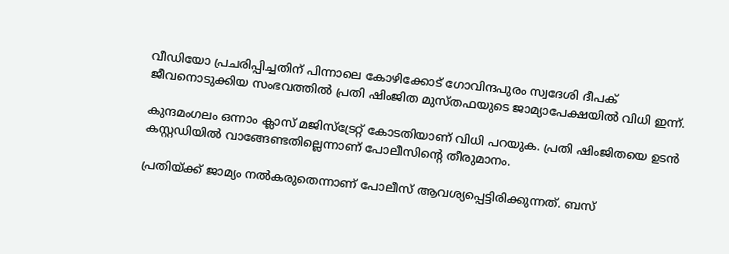വീഡിയോ പ്രചരിപ്പിച്ചതിന് പിന്നാലെ കോഴിക്കോട് ഗോവിന്ദപുരം സ്വദേശി ദീപക് ജീവനൊടുക്കിയ സംഭവത്തിൽ പ്രതി ഷിംജിത മുസ്തഫയുടെ ജാമ്യാപേക്ഷയിൽ വിധി ഇന്ന്.

കുന്ദമംഗലം ഒന്നാം ക്ലാസ് മജിസ്ട്രേറ്റ് കോടതിയാണ് വിധി പറയുക. പ്രതി ഷിംജിതയെ ഉടൻ കസ്റ്റഡിയിൽ വാങ്ങേണ്ടതില്ലെന്നാണ് പോലീസിന്‍റെ തീരുമാനം.

പ്രതിയ്ക്ക് ജാമ്യം നൽകരുതെന്നാണ് പോലീസ് ആവശ്യപ്പെട്ടിരിക്കുന്നത്. ബസ്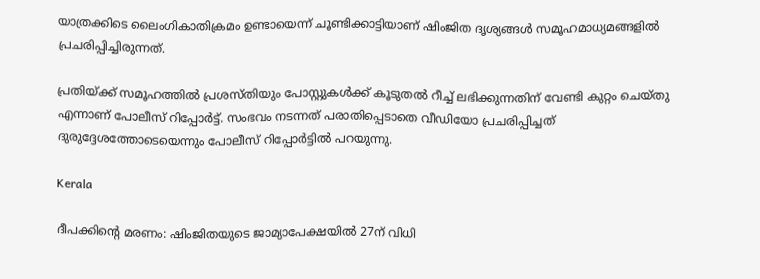യാത്രക്കിടെ ലൈംഗികാതിക്രമം ഉണ്ടായെന്ന് ചൂണ്ടിക്കാട്ടിയാണ് ഷിംജിത ദൃശ്യങ്ങൾ സമൂഹമാധ്യമങ്ങളിൽ പ്രചരിപ്പിച്ചിരുന്നത്.

പ്രതിയ്ക്ക് സമൂഹത്തിൽ പ്രശസ്തിയും പോസ്റ്റുകൾക്ക് കൂടുതൽ റീച്ച് ലഭിക്കുന്നതിന് വേണ്ടി കുറ്റം ചെയ്തു എന്നാണ് പോലീസ് റിപ്പോർട്ട്. സംഭവം നടന്നത് പരാതിപ്പെടാതെ വീഡിയോ പ്രചരിപ്പിച്ചത് ദുരുദ്ദേശത്തോടെയെന്നും പോലീസ് റിപ്പോർട്ടിൽ പറയുന്നു.

Kerala

ദീപക്കിന്‍റെ മരണം: ഷിംജിതയുടെ ജാമ്യാപേക്ഷയിൽ 27ന് വിധി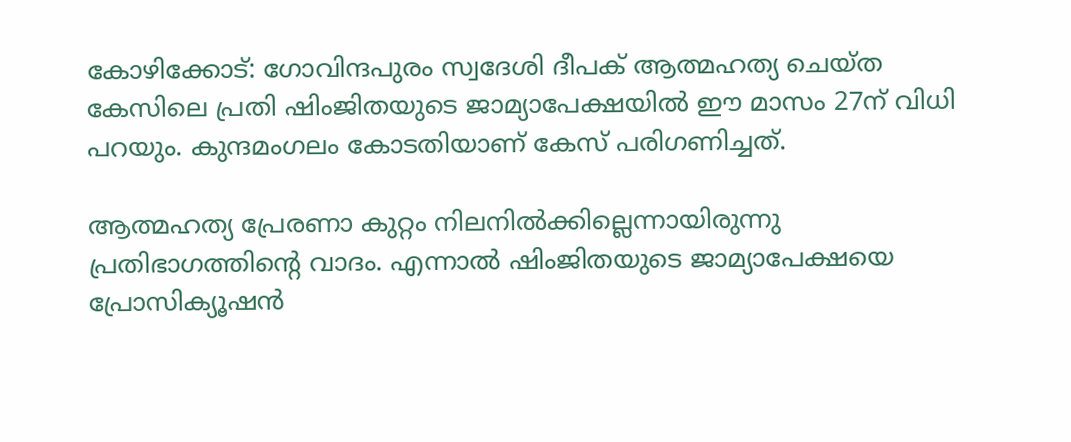കോഴിക്കോട്: ഗോവിന്ദപുരം സ്വദേശി ദീപക് ആത്മഹത്യ ചെയ്ത കേസിലെ പ്രതി ഷിംജിതയുടെ ജാമ്യാപേക്ഷയിൽ ഈ മാസം 27ന് വിധി പറയും. കുന്ദമംഗലം കോടതിയാണ് കേസ് പരിഗണിച്ചത്.

ആത്മഹത്യ പ്രേരണാ കുറ്റം നിലനില്‍ക്കില്ലെന്നായിരുന്നു പ്രതിഭാഗത്തിന്‍റെ വാദം. എന്നാല്‍ ഷിംജിതയുടെ ജാമ്യാപേക്ഷയെ പ്രോസിക്യൂഷന്‍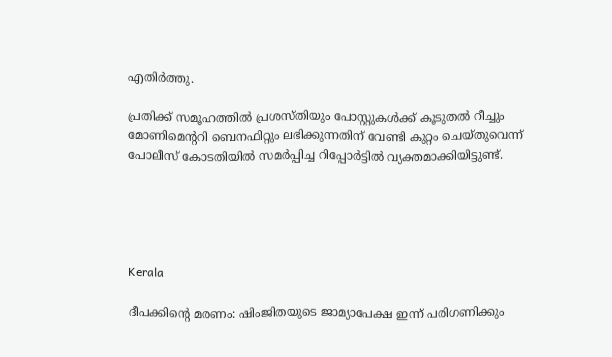എതിര്‍ത്തു.

പ്രതിക്ക് സമൂഹത്തില്‍ പ്രശസ്തിയും പോസ്റ്റുകള്‍ക്ക് കൂടുതല്‍ റീച്ചും മോണിമെന്‍ററി ബെനഫിറ്റും ലഭിക്കുന്നതിന് വേണ്ടി കുറ്റം ചെയ്തുവെന്ന് പോലീസ് കോടതിയില്‍ സമര്‍പ്പിച്ച റിപ്പോര്‍ട്ടില്‍ വ്യക്തമാക്കിയിട്ടുണ്ട്.





Kerala

ദീപക്കിന്‍റെ മരണം: ഷിംജിതയുടെ ജാമ്യാപേക്ഷ ഇന്ന് പരിഗണിക്കും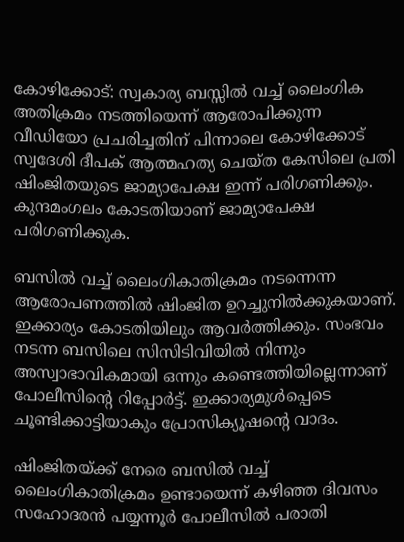കോഴിക്കോട്: സ്വകാര്യ ബസ്സില്‍ വച്ച് ലൈംഗിക അതിക്രമം നടത്തിയെന്ന് ആരോപിക്കുന്ന വീഡിയോ പ്രചരിച്ചതിന് പിന്നാലെ കോഴിക്കോട് സ്വദേശി ദീപക് ആത്മഹത്യ ചെയ്ത കേസിലെ പ്രതി ഷിംജിതയുടെ ജാമ്യാപേക്ഷ ഇന്ന് പരിഗണിക്കും. കുന്ദമംഗലം കോടതിയാണ് ജാമ്യാപേക്ഷ പരിഗണിക്കുക.

ബസിൽ വച്ച് ലൈംഗികാതിക്രമം നടന്നെന്ന ആരോപണത്തിൽ ഷിംജിത ഉറച്ചുനിൽക്കുകയാണ്. ഇക്കാര്യം കോടതിയിലും ആവർത്തിക്കും. സംഭവം നടന്ന ബസിലെ സിസിടിവിയിൽ നിന്നും അസ്വാഭാവികമായി ഒന്നും കണ്ടെത്തിയില്ലെന്നാണ് പോലീസിന്‍റെ റിപ്പോർട്ട്. ഇക്കാര്യമുൾപ്പെടെ ചൂണ്ടിക്കാട്ടിയാകും പ്രോസിക്യൂഷന്‍റെ വാദം.

ഷിംജിതയ്ക്ക് നേരെ ബസിൽ വച്ച് ലൈംഗികാതിക്രമം ഉണ്ടായെന്ന് കഴിഞ്ഞ ദിവസം സഹോദരൻ പയ്യന്നൂർ പോലീസിൽ പരാതി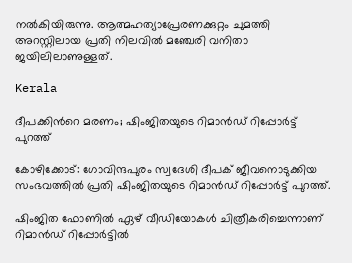നൽകിയിരുന്നു. ആത്മഹത്യാപ്രേരണക്കുറ്റം ചുമത്തി അറസ്റ്റിലായ പ്രതി നിലവിൽ മഞ്ചേരി വനിതാ ജയിലിലാണുള്ളത്.

Kerala

ദീപക്കിന്‍റെ മരണം; ഷിംജിതയുടെ റിമാൻഡ് റിപ്പോർട്ട് പുറത്ത്

കോഴിക്കോട്: ഗോവിന്ദപുരം സ്വദേശി ദീപക് ജീവനൊടുക്കിയ സംഭവത്തിൽ പ്രതി ഷിംജിതയുടെ റിമാൻഡ് റിപ്പോർട്ട് പുറത്ത്.

ഷിംജിത ഫോണിൽ ഏഴ് വീഡിയോകൾ ചിത്രീകരിച്ചെന്നാണ് റിമാൻഡ് റിപ്പോർട്ടിൽ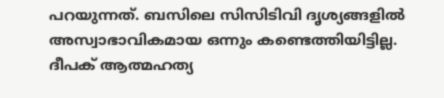പറയുന്നത്. ബസിലെ സിസിടിവി ദൃശ്യങ്ങളിൽ അസ്വാഭാവികമായ ഒന്നും കണ്ടെത്തിയിട്ടില്ല. ദീപക് ആത്മഹത്യ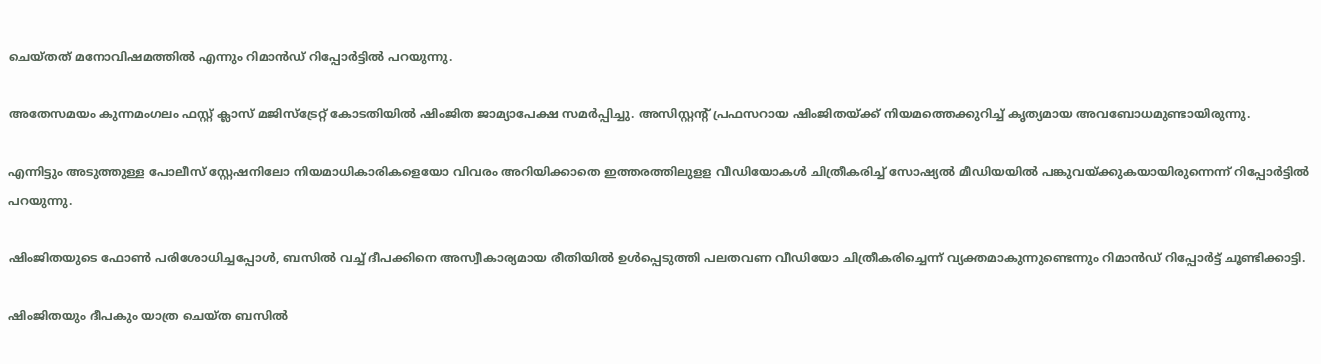ചെയ്തത് മനോവിഷമത്തിൽ എന്നും റിമാൻഡ് റിപ്പോർട്ടിൽ പറയുന്നു.

അതേസമയം കുന്നമംഗലം ഫസ്റ്റ് ക്ലാസ് മജിസ്‌ട്രേറ്റ് കോടതിയിൽ ഷിംജിത ജാമ്യാപേക്ഷ സമർപ്പിച്ചു. അസിസ്റ്റന്‍റ് പ്രഫസറായ ഷിംജിതയ്ക്ക് നിയമത്തെക്കുറിച്ച് കൃത്യമായ അവബോധമുണ്ടായിരുന്നു.

എന്നിട്ടും അടുത്തുള്ള പോലീസ് സ്റ്റേഷനിലോ നിയമാധികാരികളെയോ വിവരം അറിയിക്കാതെ ഇത്തരത്തിലുളള വീഡിയോകൾ ചിത്രീകരിച്ച് സോഷ്യൽ മീഡിയയിൽ പങ്കുവയ്ക്കുകയായിരുന്നെന്ന് റിപ്പോർട്ടിൽ പറയുന്നു.

ഷിംജിതയുടെ ഫോൺ പരിശോധിച്ചപ്പോൾ, ബസിൽ വച്ച് ദീപക്കിനെ അസ്വീകാര്യമായ രീതിയിൽ ഉൾപ്പെടുത്തി പലതവണ വീഡിയോ ചിത്രീകരിച്ചെന്ന് വ്യക്തമാകുന്നുണ്ടെന്നും റിമാൻഡ് റിപ്പോർട്ട് ചൂണ്ടിക്കാട്ടി.

ഷിംജിതയും ദീപകും യാത്ര ചെയ്ത ബസിൽ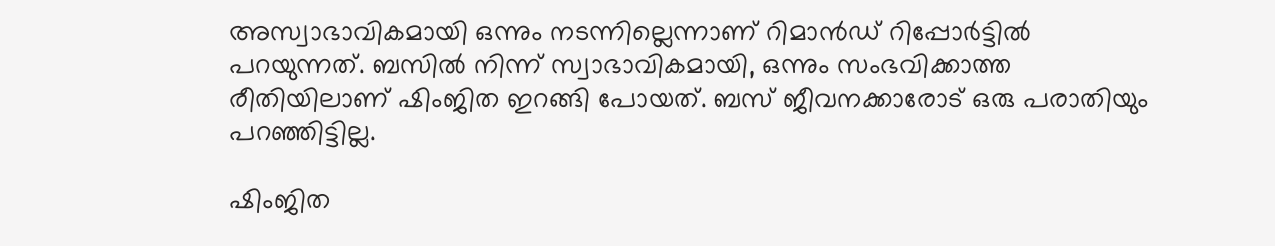അസ്വാഭാവികമായി ഒന്നും നടന്നില്ലെന്നാണ് റിമാൻഡ് റിപ്പോർട്ടിൽ പറയുന്നത്. ബസിൽ നിന്ന് സ്വാഭാവികമായി, ഒന്നും സംഭവിക്കാത്ത രീതിയിലാണ് ഷിംജിത ഇറങ്ങി പോയത്. ബസ് ജീവനക്കാരോട് ഒരു പരാതിയും പറഞ്ഞിട്ടില്ല.

ഷിംജിത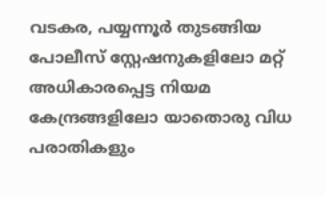വടകര, പയ്യന്നൂർ തുടങ്ങിയ പോലീസ് സ്റ്റേഷനുകളിലോ മറ്റ് അധികാരപ്പെട്ട നിയമ കേന്ദ്രങ്ങളിലോ യാതൊരു വിധ പരാതികളും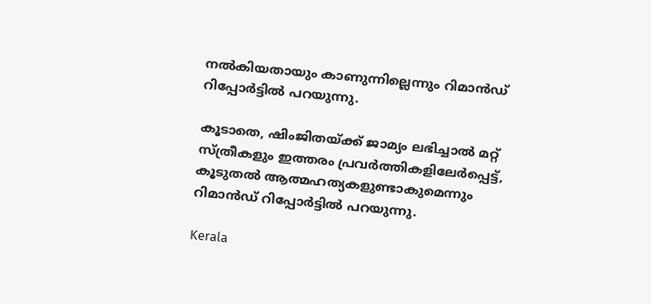നൽകിയതായും കാണുന്നില്ലെന്നും റിമാൻഡ് റിപ്പോർട്ടിൽ പറയുന്നു.

കൂടാതെ, ഷിംജിതയ്ക്ക് ജാമ്യം ലഭിച്ചാൽ മറ്റ് സ്ത്രീകളും ഇത്തരം പ്രവർത്തികളിലേർപ്പെട്ട്, കൂടുതൽ ആത്മഹത്യകളുണ്ടാകുമെന്നും റിമാൻഡ് റിപ്പോർട്ടിൽ പറയുന്നു.

Kerala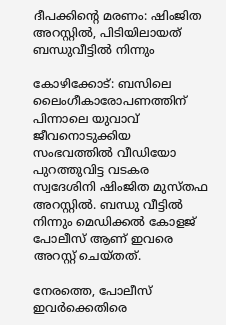ദീപക്കിന്‍റെ മരണം: ഷിംജിത അറസ്റ്റിൽ, പിടിയിലായത് ബന്ധുവീട്ടിൽ നിന്നും

കോഴിക്കോട്: ബസിലെ ലൈംഗീകാരോപണത്തിന് പിന്നാലെ യുവാവ് ജീവനൊടുക്കിയ സംഭവത്തിൽ വീഡിയോ പുറത്തുവിട്ട വടകര സ്വദേശിനി ഷിംജിത മുസ്തഫ അറസ്റ്റിൽ. ബന്ധു വീട്ടിൽ നിന്നും മെഡിക്കൽ കോളജ് പോലീസ് ആണ് ഇവരെ അറസ്റ്റ് ചെയ്തത്.

നേരത്തെ, പോലീസ് ഇവർക്കെതിരെ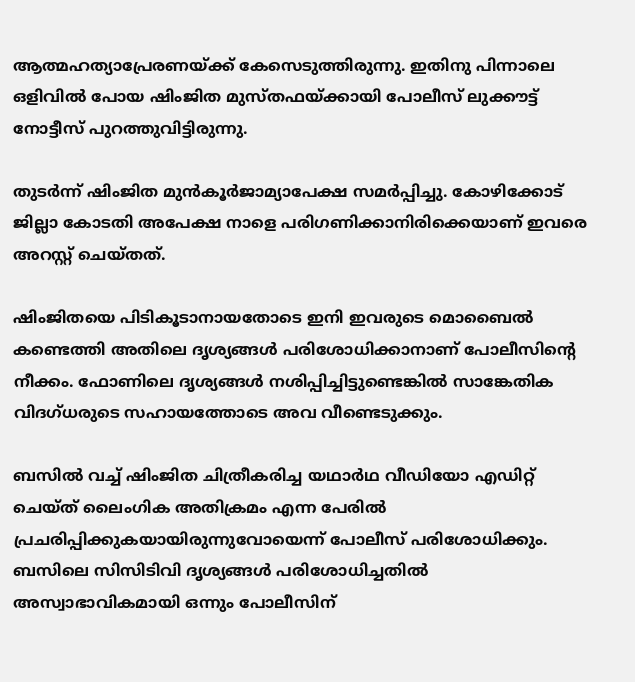ആത്മഹത്യാപ്രേരണയ്ക്ക് കേസെടുത്തിരുന്നു. ഇതിനു പിന്നാലെ ഒളിവിൽ പോയ ഷിംജിത മുസ്തഫയ്ക്കായി പോലീസ് ലുക്കൗട്ട് നോട്ടീസ് പുറത്തുവിട്ടിരുന്നു.

തുടർന്ന് ഷിംജിത മുൻകൂർജാമ്യാപേക്ഷ സമർപ്പിച്ചു. കോഴിക്കോട് ജില്ലാ കോടതി അപേക്ഷ നാളെ പരിഗണിക്കാനിരിക്കെയാണ് ഇവരെ അറസ്റ്റ് ചെയ്തത്.

ഷിംജിതയെ പിടികൂടാനായതോടെ ഇനി ഇവരുടെ മൊബൈല്‍ കണ്ടെത്തി അതിലെ ദൃശ്യങ്ങള്‍ പരിശോധിക്കാനാണ് പോലീസിന്‍റെ നീക്കം. ഫോണിലെ ദൃശ്യങ്ങള്‍ നശിപ്പിച്ചിട്ടുണ്ടെങ്കില്‍ സാങ്കേതിക വിദഗ്ധരുടെ സഹായത്തോടെ അവ വീണ്ടെടുക്കും.

ബസില്‍ വച്ച് ഷിംജിത ചിത്രീകരിച്ച യഥാർഥ വീഡിയോ എഡിറ്റ് ചെയ്ത് ലൈംഗിക അതിക്രമം എന്ന പേരില്‍ പ്രചരിപ്പിക്കുകയായിരുന്നുവോയെന്ന് പോലീസ് പരിശോധിക്കും. ബസിലെ സിസിടിവി ദൃശ്യങ്ങള്‍ പരിശോധിച്ചതില്‍ അസ്വാഭാവികമായി ഒന്നും പോലീസിന്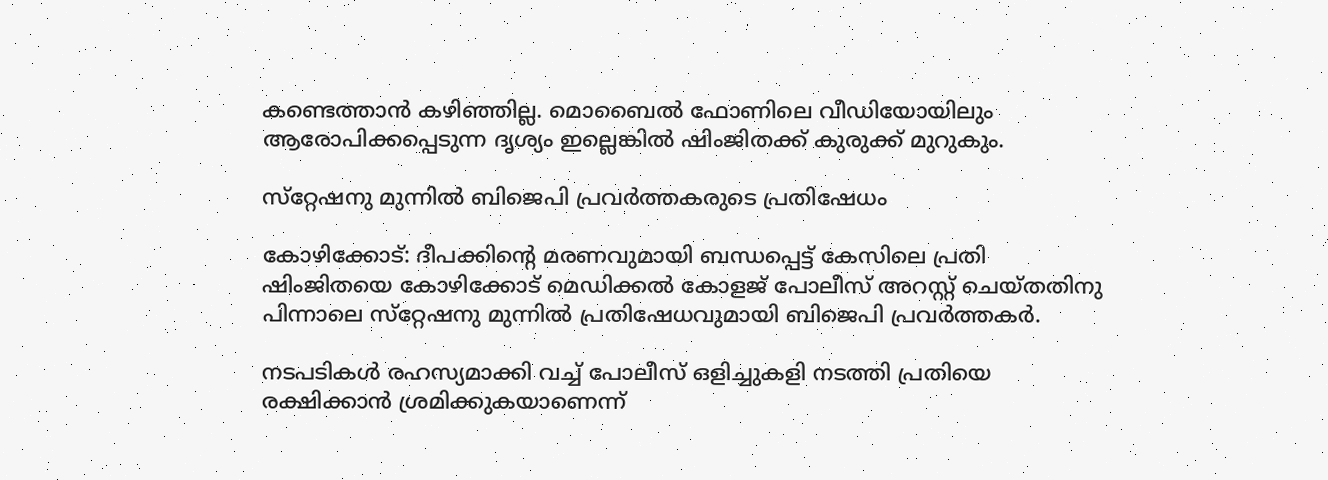കണ്ടെത്താന്‍ കഴിഞ്ഞില്ല. മൊബൈല്‍ ഫോണിലെ വീഡിയോയിലും ആരോപിക്കപ്പെടുന്ന ദൃശ്യം ഇല്ലെങ്കില്‍ ഷിംജിതക്ക് കുരുക്ക് മുറുകും.

സ്‌റ്റേഷനു മുന്നില്‍ ബിജെപി പ്രവര്‍ത്തകരുടെ പ്രതിഷേധം

കോഴിക്കോട്: ദീപക്കിന്റെ മരണവുമായി ബന്ധപ്പെട്ട് കേസിലെ പ്രതി ഷിംജിതയെ കോഴിക്കോട് മെഡിക്കല്‍ കോളജ് പോലീസ് അറസ്റ്റ് ചെയ്തതിനു പിന്നാലെ സ്‌റ്റേഷനു മുന്നില്‍ പ്രതിഷേധവുമായി ബിജെപി പ്രവര്‍ത്തകര്‍.

നടപടികള്‍ രഹസ്യമാക്കി വച്ച് പോലീസ് ഒളിച്ചുകളി നടത്തി പ്രതിയെ രക്ഷിക്കാന്‍ ശ്രമിക്കുകയാണെന്ന്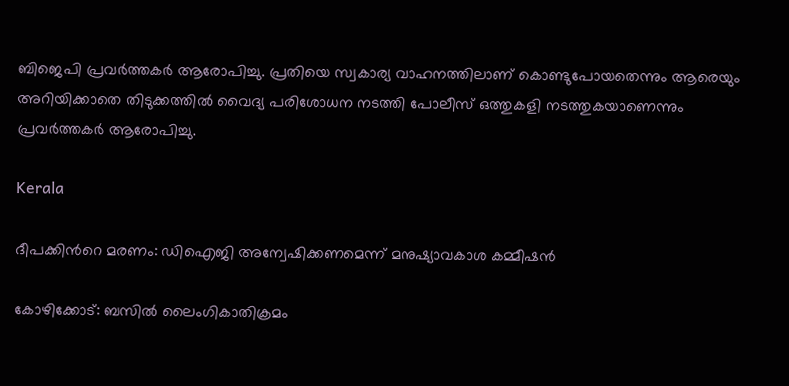ബിജെപി പ്രവര്‍ത്തകര്‍ ആരോപിച്ചു. പ്രതിയെ സ്വകാര്യ വാഹനത്തിലാണ് കൊണ്ടുപോയതെന്നും ആരെയും അറിയിക്കാതെ തിടുക്കത്തില്‍ വൈദ്യ പരിശോധന നടത്തി പോലീസ് ഒത്തുകളി നടത്തുകയാണെന്നും പ്രവര്‍ത്തകര്‍ ആരോപിച്ചു.

Kerala

ദീപക്കിന്‍റെ മരണം: ഡിഐജി അന്വേഷിക്കണമെന്ന് മനുഷ്യാവകാശ കമ്മീഷൻ

കോഴിക്കോട്: ബസിൽ ലൈംഗികാതിക്രമം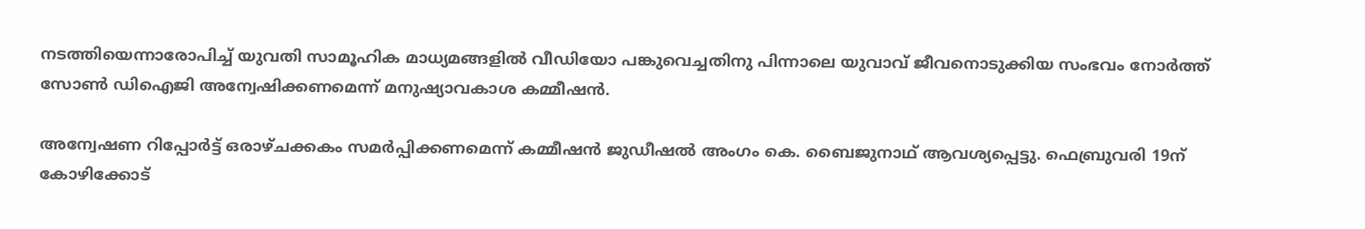നടത്തിയെന്നാരോപിച്ച് യുവതി സാമൂഹിക മാധ്യമങ്ങളിൽ വീഡിയോ പങ്കുവെച്ചതിനു പിന്നാലെ യുവാവ് ജീവനൊടുക്കിയ സംഭവം നോർത്ത് സോൺ ഡിഐജി അന്വേഷിക്കണമെന്ന് മനുഷ്യാവകാശ കമ്മീഷൻ.

അന്വേഷണ റിപ്പോർട്ട് ഒരാഴ്ചക്കകം സമർപ്പിക്കണമെന്ന് കമ്മീഷൻ ജുഡീഷൽ അംഗം കെ. ബൈജുനാഥ് ആവശ്യപ്പെട്ടു. ഫെബ്രുവരി 19ന് കോഴിക്കോട്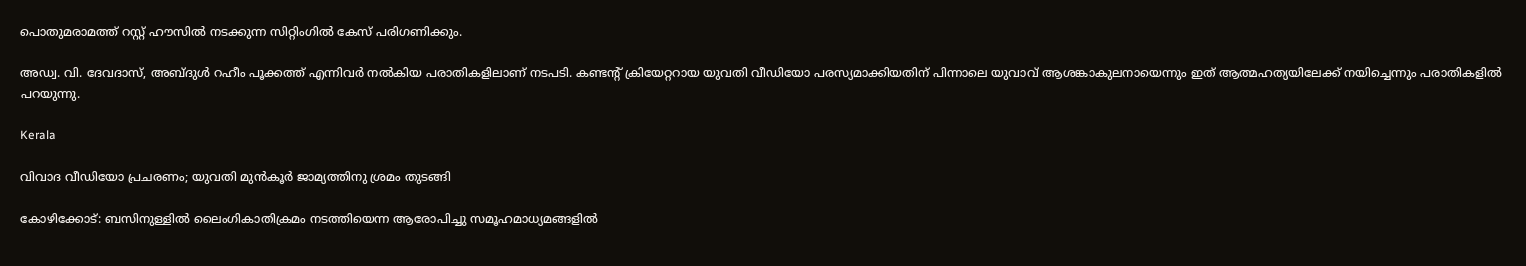പൊതുമരാമത്ത് റസ്റ്റ് ഹൗസിൽ നടക്കുന്ന സിറ്റിംഗിൽ കേസ് പരിഗണിക്കും.

അഡ്വ. വി. ദേവദാസ്, അബ്ദുൾ റഹീം പൂക്കത്ത് എന്നിവർ നൽകിയ പരാതികളിലാണ് നടപടി. കണ്ടന്‍റ് ക്രിയേറ്ററായ യുവതി വീഡിയോ പരസ്യമാക്കിയതിന് പിന്നാലെ യുവാവ് ആശങ്കാകുലനായെന്നും ഇത് ആത്മഹത്യയിലേക്ക് നയിച്ചെന്നും പരാതികളിൽ പറയുന്നു.

Kerala

വിവാദ വീഡിയോ പ്രചരണം; യുവതി മുൻകൂർ ജാമ്യത്തിനു ശ്രമം തുടങ്ങി

കോഴിക്കോട്: ബസിനുള്ളില്‍ ലൈംഗികാതിക്രമം നടത്തിയെന്ന ആരോപിച്ചു സമൂഹമാധ്യമങ്ങളില്‍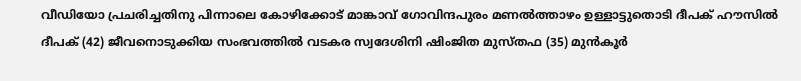വീഡിയോ പ്രചരിച്ചതിനു പിന്നാലെ കോഴിക്കോട് മാങ്കാവ് ഗോവിന്ദപുരം മണല്‍ത്താഴം ഉള്ളാട്ടുതൊടി ദീപക് ഹൗസില്‍ ദീപക് (42) ജീവനൊടുക്കിയ സംഭവത്തില്‍ വടകര സ്വദേശിനി ഷിംജിത മുസ്തഫ (35) മുൻകൂർ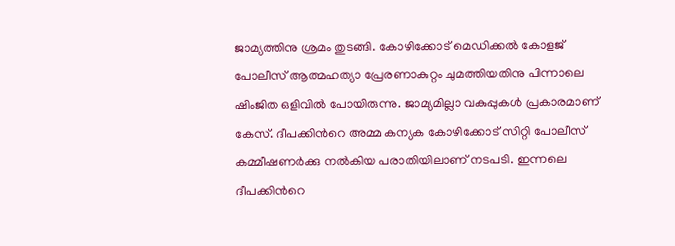ജാമ്യത്തിനു ശ്രമം തുടങ്ങി. കോഴിക്കോട് മെഡിക്കല്‍ കോളജ് പോലീസ് ആത്മഹത്യാ പ്രേരണാകുറ്റം ചുമത്തിയതിനു പിന്നാലെ ഷിംജിത ഒളിവിൽ പോയിരുന്നു. ജാമ്യമില്ലാ വകുപ്പുകള്‍ പ്രകാരമാണ് കേസ്. ദീപക്കിന്‍റെ അമ്മ കന്യക കോഴിക്കോട് സിറ്റി പോലീസ് കമ്മീഷണര്‍ക്കു നല്‍കിയ പരാതിയിലാണ് നടപടി. ഇന്നലെ ദീപക്കിന്‍റെ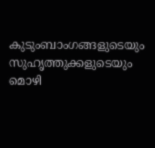കുടുംബാംഗങ്ങളുടെയും സുഹൃത്തുക്കളുടെയും മൊഴി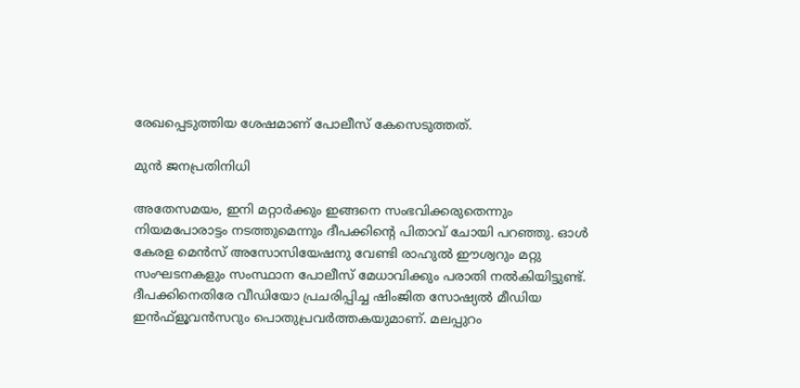രേഖപ്പെടുത്തിയ ശേഷമാണ് പോലീസ് കേസെടുത്തത്.

മുൻ ജനപ്രതിനിധി

അതേസമയം, ഇനി മറ്റാര്‍ക്കും ഇങ്ങനെ സംഭവിക്കരുതെന്നും നിയമപോരാട്ടം നടത്തുമെന്നും ദീപക്കിന്‍റെ പിതാവ് ചോയി പറഞ്ഞു. ഓള്‍ കേരള മെന്‍സ് അസോസിയേഷനു വേണ്ടി രാഹുല്‍ ഈശ്വറും മറ്റു സംഘടനകളും സംസ്ഥാന പോലീസ് മേധാവിക്കും പരാതി നല്‍കിയിട്ടുണ്ട്. ദീപക്കിനെതിരേ വീഡിയോ പ്രചരിപ്പിച്ച ഷിംജിത സോഷ്യല്‍ മീഡിയ ഇന്‍ഫ്‌ളൂവന്‍സറും പൊതുപ്രവര്‍ത്തകയുമാണ്. മലപ്പുറം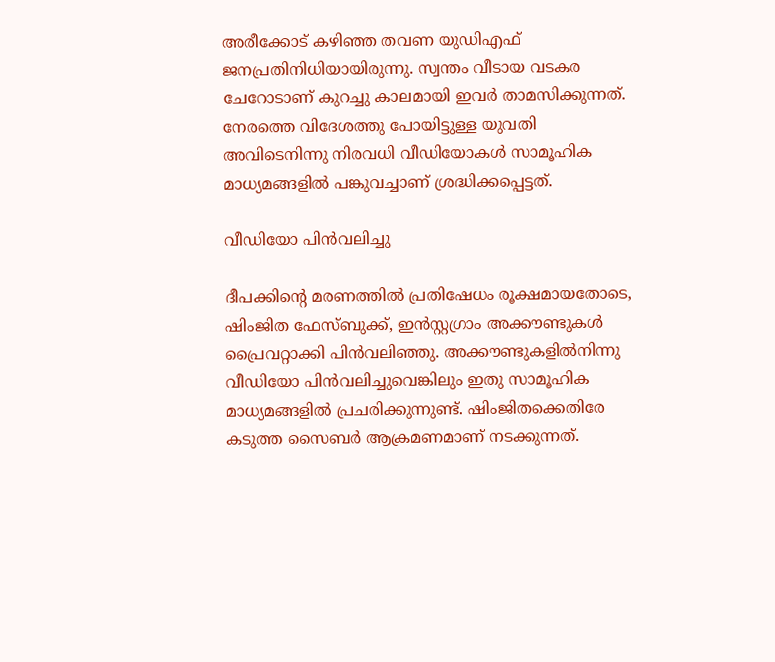അരീക്കോട് കഴിഞ്ഞ തവണ യുഡിഎഫ് ജനപ്രതിനിധിയായിരുന്നു. സ്വന്തം വീടായ വടകര ചേറോടാണ് കുറച്ചു കാലമായി ഇവര്‍ താമസിക്കുന്നത്. നേരത്തെ വിദേശത്തു പോയിട്ടുള്ള യുവതി അവിടെനിന്നു നിരവധി വീഡിയോകള്‍ സാമൂഹിക മാധ്യമങ്ങളില്‍ പങ്കുവച്ചാണ് ശ്രദ്ധിക്കപ്പെട്ടത്.

വീഡിയോ പിൻവലിച്ചു

ദീപക്കിന്‍റെ മരണത്തില്‍ പ്രതിഷേധം രൂക്ഷമായതോടെ, ഷിംജിത ഫേസ്ബുക്ക്, ഇന്‍സ്റ്റഗ്രാം അക്കൗണ്ടുകള്‍ പ്രൈവറ്റാക്കി പിന്‍വലിഞ്ഞു. അക്കൗണ്ടുകളില്‍നിന്നു വീഡിയോ പിന്‍വലിച്ചുവെങ്കിലും ഇതു സാമൂഹിക മാധ്യമങ്ങളില്‍ പ്രചരിക്കുന്നുണ്ട്. ഷിംജിതക്കെതിരേ കടുത്ത സൈബര്‍ ആക്രമണമാണ് നടക്കുന്നത്.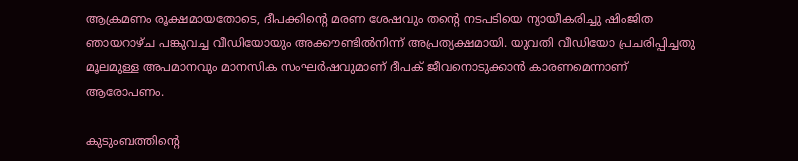ആക്രമണം രൂക്ഷമായതോടെ, ദീപക്കിന്‍റെ മരണ ശേഷവും തന്‍റെ നടപടിയെ ന്യായീകരിച്ചു ഷിംജിത ഞായറാഴ്ച പങ്കുവച്ച വീഡിയോയും അക്കൗണ്ടില്‍നിന്ന് അപ്രത്യക്ഷമായി. യുവതി വീഡിയോ പ്രചരിപ്പിച്ചതു മൂലമുള്ള അപമാനവും മാനസിക സംഘർഷവുമാണ് ദീപക് ജീവനൊടുക്കാൻ കാരണമെന്നാണ് ആരോപണം.

കുടുംബത്തിന്‍റെ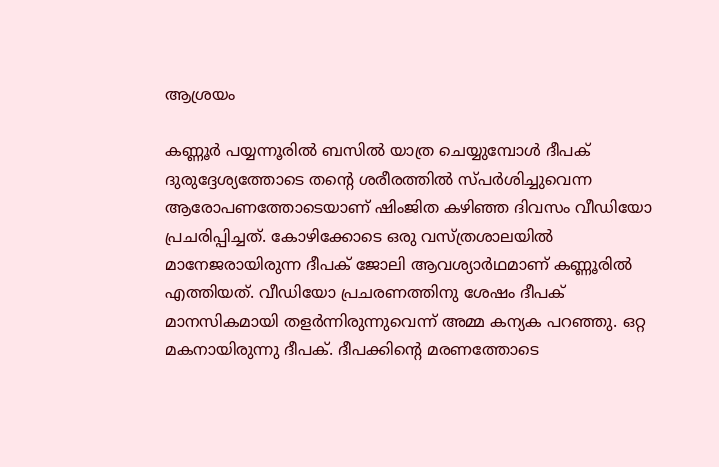ആശ്രയം

കണ്ണൂര്‍ പയ്യന്നൂരില്‍ ബസില്‍ യാത്ര ചെയ്യുമ്പോള്‍ ദീപക് ദുരുദ്ദേശ്യത്തോടെ തന്‍റെ ശരീരത്തില്‍ സ്പര്‍ശിച്ചുവെന്ന ആരോപണത്തോടെയാണ് ഷിംജിത കഴിഞ്ഞ ദിവസം വീഡിയോ പ്രചരിപ്പിച്ചത്. കോഴിക്കോടെ ഒരു വസ്ത്രശാലയില്‍ മാനേജരായിരുന്ന ദീപക് ജോലി ആവശ്യാര്‍ഥമാണ് കണ്ണൂരില്‍ എത്തിയത്. വീഡിയോ പ്രചരണത്തിനു ശേഷം ദീപക് മാനസികമായി തളര്‍ന്നിരുന്നുവെന്ന് അമ്മ കന്യക പറഞ്ഞു. ഒറ്റ മകനായിരുന്നു ദീപക്. ദീപക്കിന്‍റെ മരണത്തോടെ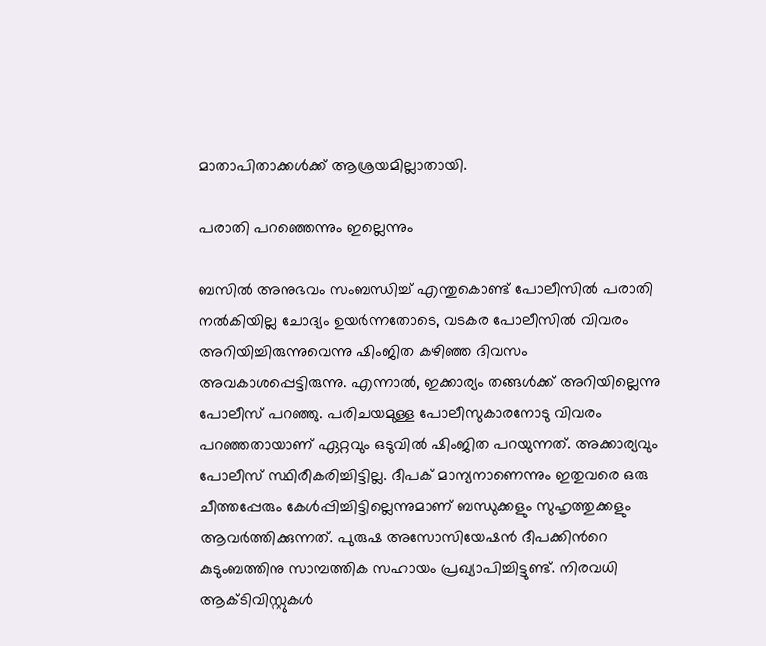മാതാപിതാക്കള്‍ക്ക് ആശ്രയമില്ലാതായി.

പരാതി പറഞ്ഞെന്നും ഇല്ലെന്നും

ബസില്‍ അനുഭവം സംബന്ധിച്ച് എന്തുകൊണ്ട് പോലീസില്‍ പരാതി നല്‍കിയില്ല ചോദ്യം ഉയർന്നതോടെ, വടകര പോലീസില്‍ വിവരം അറിയിച്ചിരുന്നുവെന്നു ഷിംജിത കഴിഞ്ഞ ദിവസം അവകാശപ്പെട്ടിരുന്നു. എന്നാല്‍, ഇക്കാര്യം തങ്ങള്‍ക്ക് അറിയില്ലെന്നു പോലീസ് പറഞ്ഞു. പരിചയമുള്ള പോലീസുകാരനോടു വിവരം പറഞ്ഞതായാണ് ഏറ്റവും ഒടുവില്‍ ഷിംജിത പറയുന്നത്. അക്കാര്യവും പോലീസ് സ്ഥിരീകരിച്ചിട്ടില്ല. ദീപക് മാന്യനാണെന്നും ഇതുവരെ ഒരു ചീത്തപ്പേരും കേള്‍പ്പിച്ചിട്ടില്ലെന്നുമാണ് ബന്ധുക്കളും സുഹൃത്തുക്കളും ആവര്‍ത്തിക്കുന്നത്. പുരുഷ അസോസിയേഷൻ ദീപക്കിന്‍റെ കുടുംബത്തിനു സാമ്പത്തിക സഹായം പ്രഖ്യാപിച്ചിട്ടുണ്ട്. നിരവധി ആക്ടിവിസ്റ്റുകള്‍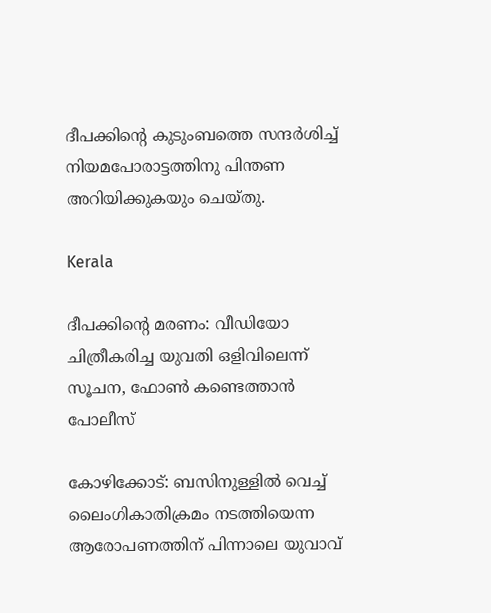ദീപക്കിന്‍റെ കുടുംബത്തെ സന്ദര്‍ശിച്ച് നിയമപോരാട്ടത്തിനു പിന്തണ അറിയിക്കുകയും ചെയ്തു.

Kerala

ദീപക്കിന്‍റെ മരണം: വീഡിയോ ചിത്രീകരിച്ച യുവതി ഒളിവിലെന്ന് സൂചന, ഫോൺ കണ്ടെത്താൻ പോലീസ്

കോഴിക്കോട്: ബസിനുള്ളിൽ വെച്ച് ലൈംഗികാതിക്രമം നടത്തിയെന്ന ആരോപണത്തിന് പിന്നാലെ യുവാവ്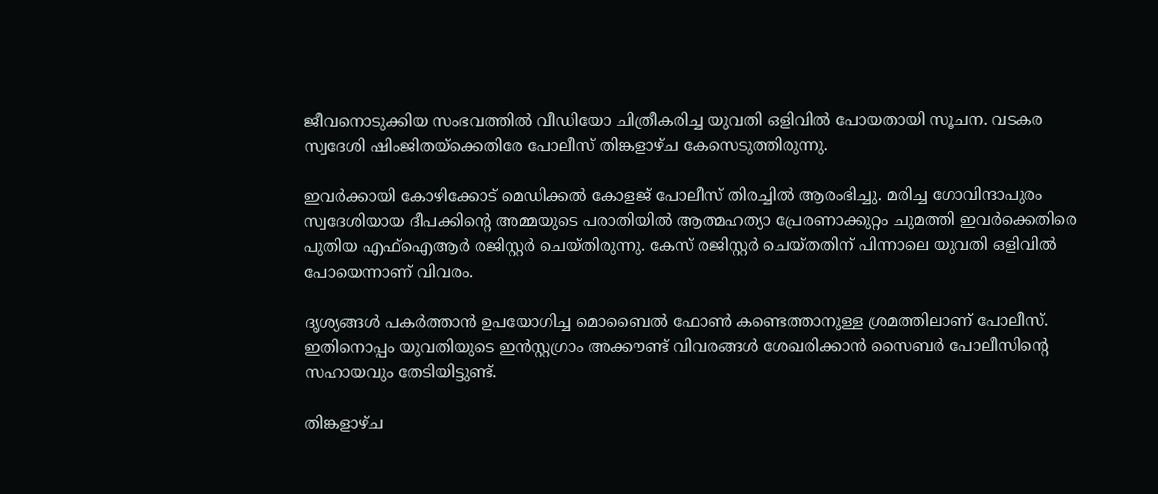ജീവനൊടുക്കിയ സംഭവത്തില്‍ വീഡിയോ ചിത്രീകരിച്ച യുവതി ഒളിവില്‍ പോയതായി സൂചന. വടകര സ്വദേശി ഷിംജിതയ്‌ക്കെതിരേ പോലീസ് തിങ്കളാഴ്ച കേസെടുത്തിരുന്നു.

ഇവര്‍ക്കായി കോഴിക്കോട് മെഡിക്കല്‍ കോളജ് പോലീസ് തിരച്ചില്‍ ആരംഭിച്ചു. മരിച്ച ഗോവിന്ദാപുരം സ്വദേശിയായ ദീപക്കിന്‍റെ അമ്മയുടെ പരാതിയില്‍ ആത്മഹത്യാ പ്രേരണാക്കുറ്റം ചുമത്തി ഇവര്‍ക്കെതിരെ പുതിയ എഫ്ഐആര്‍ രജിസ്റ്റര്‍ ചെയ്തിരുന്നു. കേസ് രജിസ്റ്റര്‍ ചെയ്തതിന് പിന്നാലെ യുവതി ഒളിവില്‍ പോയെന്നാണ് വിവരം.

ദൃശ്യങ്ങള്‍ പകര്‍ത്താന്‍ ഉപയോഗിച്ച മൊബൈല്‍ ഫോണ്‍ കണ്ടെത്താനുള്ള ശ്രമത്തിലാണ് പോലീസ്. ഇതിനൊപ്പം യുവതിയുടെ ഇന്‍സ്റ്റഗ്രാം അക്കൗണ്ട് വിവരങ്ങള്‍ ശേഖരിക്കാന്‍ സൈബര്‍ പോലീസിന്‍റെ സഹായവും തേടിയിട്ടുണ്ട്.

തിങ്കളാഴ്ച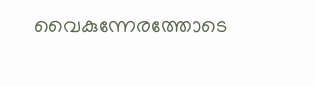വൈകുന്നേരത്തോടെ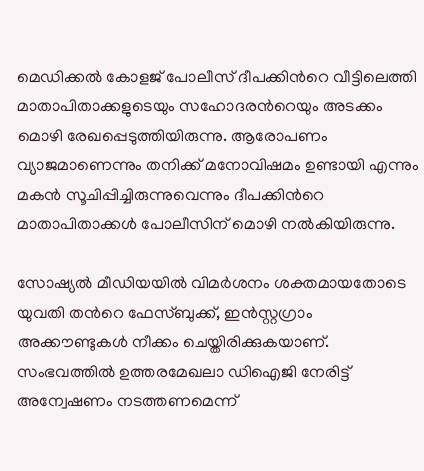മെഡിക്കല്‍ കോളജ് പോലീസ് ദീപക്കിന്‍റെ വീട്ടിലെത്തി മാതാപിതാക്കളുടെയും സഹോദരന്‍റെയും അടക്കം മൊഴി രേഖപ്പെടുത്തിയിരുന്നു. ആരോപണം വ്യാജമാണെന്നും തനിക്ക് മനോവിഷമം ഉണ്ടായി എന്നും മകന്‍ സൂചിപ്പിച്ചിരുന്നുവെന്നും ദീപക്കിന്‍റെ മാതാപിതാക്കള്‍ പോലീസിന് മൊഴി നല്‍കിയിരുന്നു.

സോഷ്യല്‍ മീഡിയയില്‍ വിമര്‍ശനം ശക്തമായതോടെ യുവതി തന്‍റെ ഫേസ്ബുക്ക്, ഇന്‍സ്റ്റഗ്രാം അക്കൗണ്ടുകള്‍ നീക്കം ചെയ്തിരിക്കുകയാണ്. സംഭവത്തില്‍ ഉത്തരമേഖലാ ഡിഐജി നേരിട്ട് അന്വേഷണം നടത്തണമെന്ന്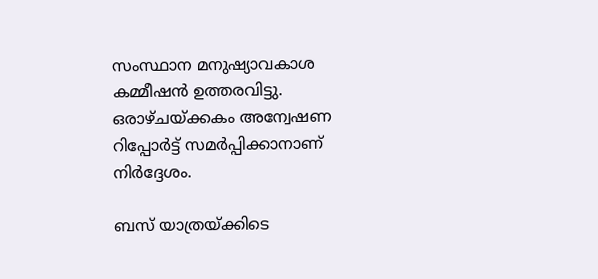സംസ്ഥാന മനുഷ്യാവകാശ കമ്മീഷന്‍ ഉത്തരവിട്ടു. ഒരാഴ്ചയ്ക്കകം അന്വേഷണ റിപ്പോര്‍ട്ട് സമര്‍പ്പിക്കാനാണ് നിര്‍ദ്ദേശം.

ബസ് യാത്രയ്ക്കിടെ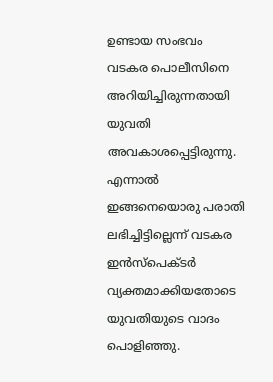ഉണ്ടായ സംഭവം വടകര പൊലീസിനെ അറിയിച്ചിരുന്നതായി യുവതി അവകാശപ്പെട്ടിരുന്നു. എന്നാല്‍ ഇങ്ങനെയൊരു പരാതി ലഭിച്ചിട്ടില്ലെന്ന് വടകര ഇന്‍സ്‌പെക്ടര്‍ വ്യക്തമാക്കിയതോടെ യുവതിയുടെ വാദം പൊളിഞ്ഞു.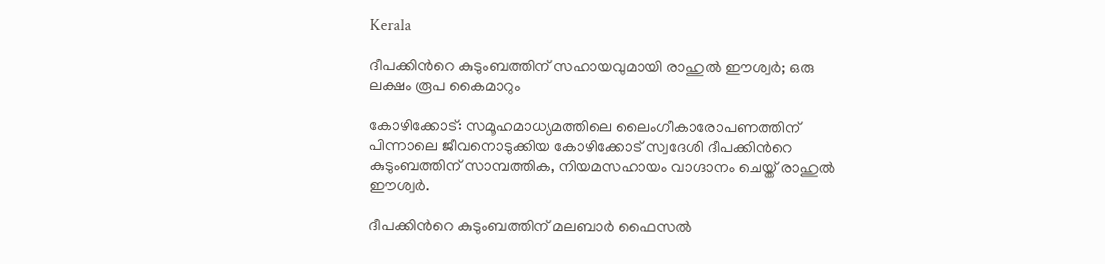Kerala

ദീപക്കിന്‍റെ കുടുംബത്തിന് സഹായവുമായി രാഹുൽ ഈശ്വർ; ഒരു ലക്ഷം രൂപ കൈമാറും

കോഴിക്കോട്: സമൂഹമാധ്യമത്തിലെ ലൈംഗീകാരോപണത്തിന് പിന്നാലെ ജീവനൊടുക്കിയ കോഴിക്കോട് സ്വദേശി ദീപക്കിന്‍റെ കുടുംബത്തിന് സാമ്പത്തിക, നിയമസഹായം വാഗ്ദാനം ചെയ്ത് രാഹുൽ ഈശ്വർ.

ദീപക്കിന്‍റെ കുടുംബത്തിന് മലബാർ ഫൈസൽ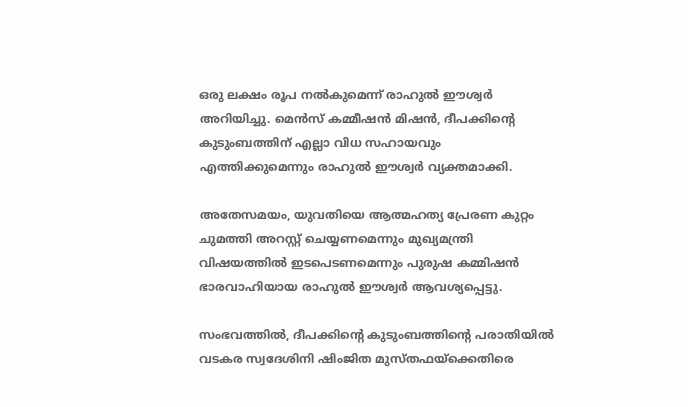ഒരു ലക്ഷം രൂപ നൽകുമെന്ന് രാഹുൽ ഈശ്വർ അറിയിച്ചു. മെൻസ് കമ്മീഷൻ മിഷൻ, ദീപക്കിന്‍റെ കുടുംബത്തിന് എല്ലാ വിധ സഹായവും എത്തിക്കുമെന്നും രാഹുൽ ഈശ്വർ വ്യക്തമാക്കി.

അതേസമയം, യുവതിയെ ആത്മഹത്യ പ്രേരണ കുറ്റം ചുമത്തി അറസ്റ്റ് ചെയ്യണമെന്നും മുഖ്യമന്ത്രി വിഷയത്തിൽ ഇടപെടണമെന്നും പുരുഷ കമ്മിഷൻ ഭാരവാഹിയായ രാഹുൽ ഈശ്വർ ആവശ്യപ്പെട്ടു.

സംഭവത്തിൽ, ദീപക്കിന്‍റെ കുടുംബത്തിന്‍റെ പരാതിയിൽ വടകര സ്വദേശിനി ഷിംജിത മുസ്തഫയ്ക്കെതിരെ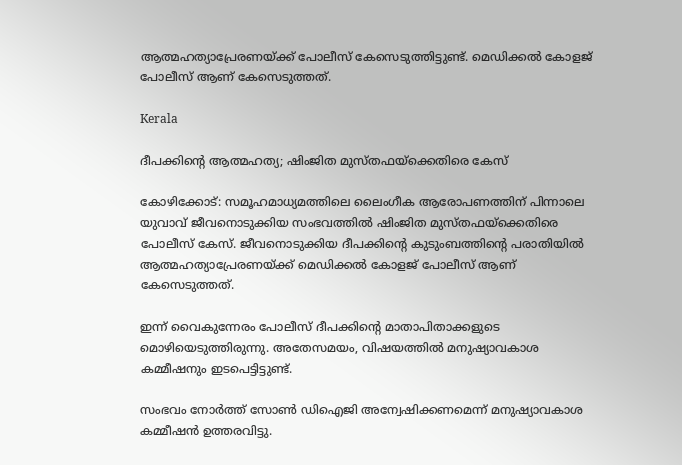ആത്മഹത്യാപ്രേരണയ്ക്ക് പോലീസ് കേസെടുത്തിട്ടുണ്ട്. മെഡിക്കൽ കോളജ് പോലീസ് ആണ് കേസെടുത്തത്.

Kerala

ദീപക്കിന്‍റെ ആത്മഹത്യ; ഷിംജിത മുസ്തഫയ്ക്കെതിരെ കേസ്

കോഴിക്കോട്: സമൂഹമാധ്യമത്തിലെ ലൈംഗീക ആരോപണത്തിന് പിന്നാലെ യുവാവ് ജീവനൊടുക്കിയ സംഭവത്തിൽ ഷിംജിത മുസ്തഫയ്ക്കെതിരെ പോലീസ് കേസ്. ജീവനൊടുക്കിയ ദീപക്കിന്‍റെ കുടുംബത്തിന്‍റെ പരാതിയിൽ ആത്മഹത്യാപ്രേരണയ്ക്ക് മെഡിക്കൽ കോളജ് പോലീസ് ആണ് കേസെടുത്തത്.

ഇന്ന് വൈകുന്നേരം പോലീസ് ദീപക്കിന്‍റെ മാതാപിതാക്കളുടെ മൊഴിയെടുത്തിരുന്നു. അതേസമയം, വിഷയത്തിൽ മനുഷ്യാവകാശ കമ്മീഷനും ഇടപെട്ടിട്ടുണ്ട്.

സംഭവം നോർത്ത് സോൺ ഡിഐജി അന്വേഷിക്കണമെന്ന് മനുഷ്യാവകാശ കമ്മീഷൻ ഉത്തരവിട്ടു.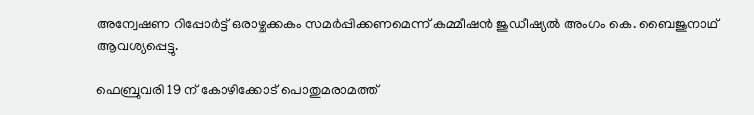അന്വേഷണ റിപ്പോർട്ട് ഒരാഴ്ചക്കകം സമർപ്പിക്കണമെന്ന് കമ്മീഷൻ ജുഡീഷ്യൽ അംഗം കെ. ബൈജുനാഥ് ആവശ്യപ്പെട്ടു.

ഫെബ്രുവരി 19 ന് കോഴിക്കോട് പൊതുമരാമത്ത്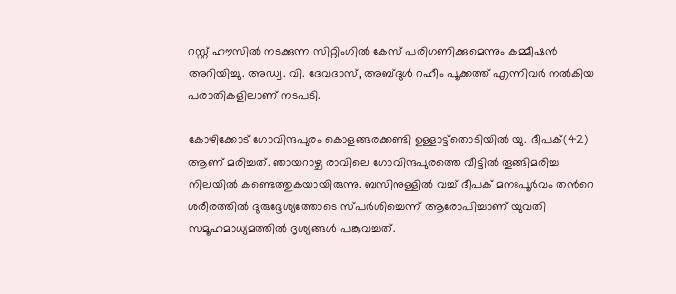റസ്റ്റ് ഹൗസിൽ നടക്കുന്ന സിറ്റിംഗിൽ കേസ് പരിഗണിക്കുമെന്നും കമ്മീഷൻ അറിയിച്ചു. അഡ്വ. വി. ദേവദാസ്, അബ്ദുൾ റഹീം പൂക്കത്ത് എന്നിവർ നൽകിയ പരാതികളിലാണ് നടപടി.

കോഴിക്കോട് ഗോവിന്ദപുരം കൊളങ്ങരക്കണ്ടി ഉള്ളാട്ട്തൊടിയിൽ യു. ദീപക്(42) ആണ് മരിച്ചത്. ഞായറാഴ്ച രാവിലെ ഗോവിന്ദപുരത്തെ വീട്ടിൽ തൂങ്ങിമരിച്ച നിലയിൽ കണ്ടെത്തുകയായിരുന്നു. ബസിനുള്ളിൽ വച്ച് ദീപക് മനഃപൂർവം തന്‍റെ ശരീരത്തിൽ ദുരുദ്ദേശ്യത്തോടെ സ്പർശിച്ചെന്ന് ആരോപിച്ചാണ് യുവതി സമൂഹമാധ്യമത്തിൽ ദൃശ്യങ്ങൾ പങ്കുവച്ചത്.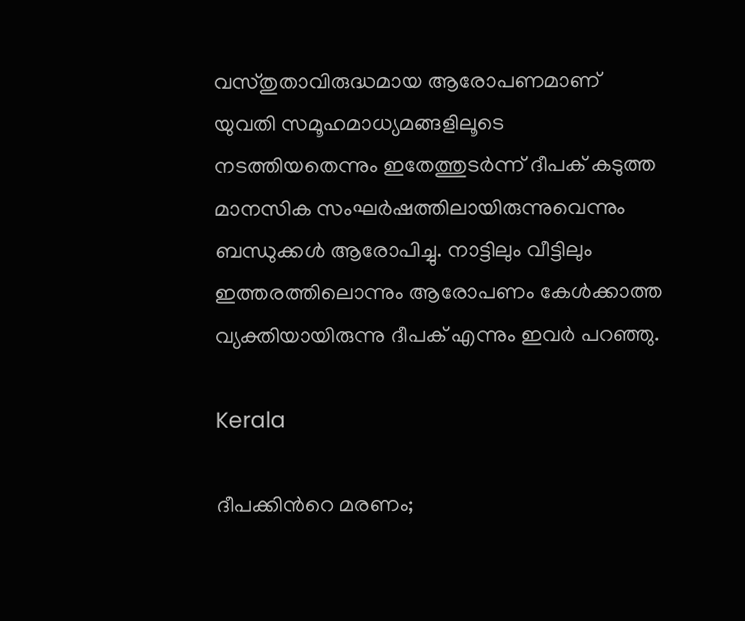വസ്തുതാവിരുദ്ധമായ ആരോപണമാണ് യുവതി സമൂഹമാധ്യമങ്ങളിലൂടെ നടത്തിയതെന്നും ഇതേത്തുടർന്ന് ദീപക് കടുത്ത മാനസിക സംഘർഷത്തിലായിരുന്നുവെന്നും ബന്ധുക്കൾ ആരോപിച്ചു. നാട്ടിലും വീട്ടിലും ഇത്തരത്തിലൊന്നും ആരോപണം കേൾക്കാത്ത വ്യക്തിയായിരുന്നു ദീപക് എന്നും ഇവർ പറഞ്ഞു.

Kerala

ദീപക്കിന്‍റെ മരണം;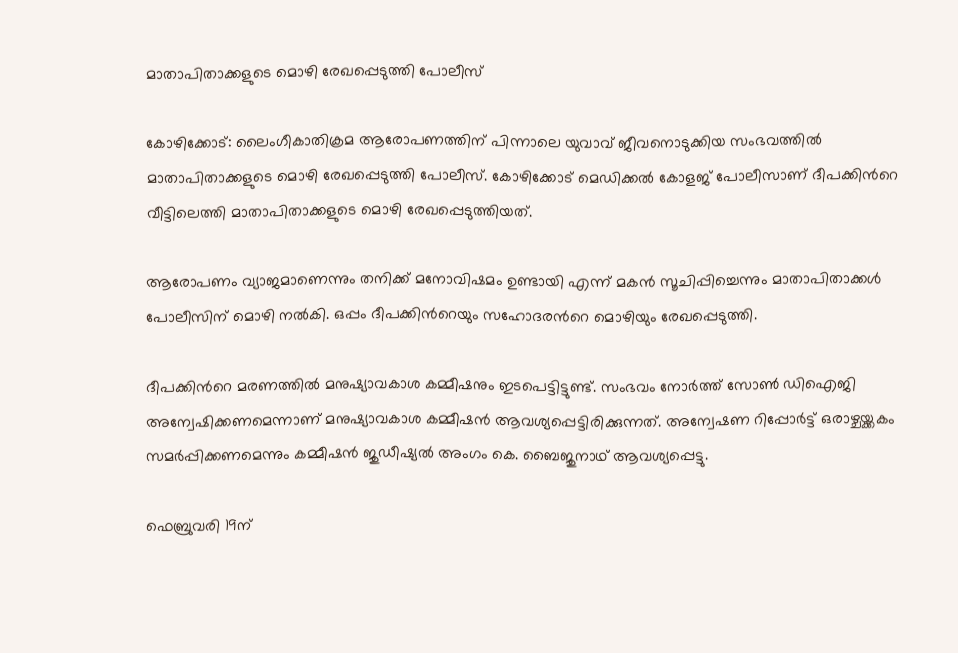മാതാപിതാക്കളുടെ മൊഴി രേഖപ്പെടുത്തി പോലീസ്

കോഴിക്കോട്: ലൈംഗീകാതിക്രമ ആരോപണത്തിന് പിന്നാലെ യുവാവ് ജീവനൊടുക്കിയ സംഭവത്തിൽ മാതാപിതാക്കളുടെ മൊഴി രേഖപ്പെടുത്തി പോലീസ്. കോഴിക്കോട് മെഡിക്കൽ കോളജ് പോലീസാണ് ദീപക്കിന്‍റെ വീട്ടിലെത്തി മാതാപിതാക്കളുടെ മൊഴി രേഖപ്പെടുത്തിയത്.

ആരോപണം വ്യാജമാണെന്നും തനിക്ക് മനോവിഷമം ഉണ്ടായി എന്ന് മകൻ സൂചിപ്പിച്ചെന്നും മാതാപിതാക്കൾ പോലീസിന് മൊഴി നൽകി. ഒപ്പം ദീപക്കിന്‍റെയും സഹോദരന്‍റെ മൊഴിയും രേഖപ്പെടുത്തി.

ദീപക്കിന്‍റെ മരണത്തിൽ മനുഷ്യാവകാശ കമ്മീഷനും ഇടപെട്ടിട്ടുണ്ട്. സംഭവം നോർത്ത് സോൺ ഡിഐജി അന്വേഷിക്കണമെന്നാണ് മനുഷ്യാവകാശ കമ്മീഷൻ ആവശ്യപ്പെട്ടിരിക്കുന്നത്. അന്വേഷണ റിപ്പോർട്ട് ഒരാഴ്ചയ്ക്കകം സമർപ്പിക്കണമെന്നും കമ്മീഷൻ ജുഡീഷ്യൽ അംഗം കെ. ബൈജുനാഥ് ആവശ്യപ്പെട്ടു.

ഫെബ്രുവരി 19ന്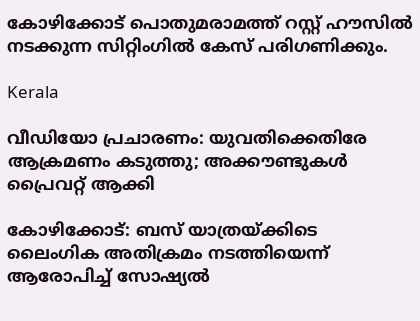കോഴിക്കോട് പൊതുമരാമത്ത് റസ്റ്റ് ഹൗസിൽ നടക്കുന്ന സിറ്റിംഗിൽ കേസ് പരിഗണിക്കും.

Kerala

വീഡിയോ പ്രചാരണം: യുവതിക്കെതിരേ ആക്രമണം കടുത്തു; അക്കൗണ്ടുകൾ പ്രൈവറ്റ് ആക്കി

കോഴിക്കോട്: ബസ് യാത്രയ്ക്കിടെ ലൈംഗിക അതിക്രമം നടത്തിയെന്ന് ആരോപിച്ച് സോഷ്യല്‍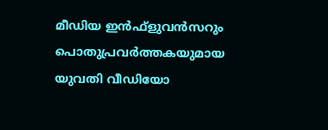മീഡിയ ഇന്‍ഫ്‌ളുവന്‍സറും പൊതുപ്രവര്‍ത്തകയുമായ യുവതി വീഡിയോ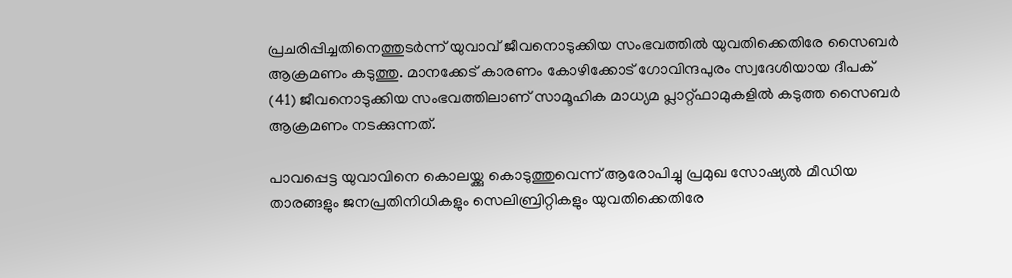പ്രചരിപ്പിച്ചതിനെത്തുടര്‍ന്ന് യുവാവ് ജീവനൊടുക്കിയ സംഭവത്തിൽ യുവതിക്കെതിരേ സൈബർ ആക്രമണം കടുത്തു. മാനക്കേട് കാരണം കോഴിക്കോട് ഗോവിന്ദപുരം സ്വദേശിയായ ദീപക് (41) ജീവനൊടുക്കിയ സംഭവത്തിലാണ് സാമൂഹിക മാധ്യമ പ്ലാറ്റ്ഫാമുകളില്‍ കടുത്ത സൈബര്‍ ആക്രമണം നടക്കുന്നത്.

പാവപ്പെട്ട യുവാവിനെ കൊലയ്ക്കു കൊടുത്തുവെന്ന് ആരോപിച്ചു പ്രമുഖ സോഷ്യല്‍ മീഡിയ താരങ്ങളും ജനപ്രതിനിധികളും സെലിബ്രിറ്റികളും യുവതിക്കെതിരേ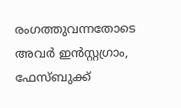രംഗത്തുവന്നതോടെ അവര്‍ ഇന്‍സ്റ്റഗ്രാം, ഫേസ്ബുക്ക്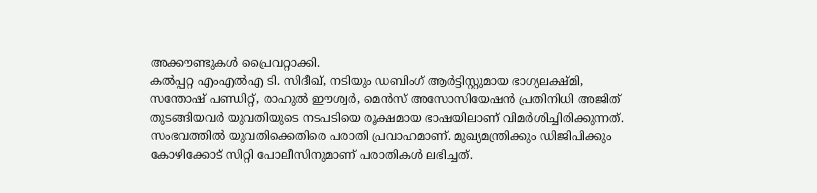അക്കൗണ്ടുകള്‍ പ്രൈവറ്റാക്കി.
കല്‍പ്പറ്റ എംഎല്‍എ ടി. സിദീഖ്, നടിയും ഡബിംഗ് ആര്‍ട്ടിസ്റ്റുമായ ഭാഗ്യലക്ഷ്മി, സന്തോഷ് പണ്ഡിറ്റ്, രാഹുല്‍ ഈശ്വര്‍, മെന്‍സ് അസോസിയേഷന്‍ പ്രതിനിധി അജിത് തുടങ്ങിയവര്‍ യുവതിയുടെ നടപടിയെ രൂക്ഷമായ ഭാഷയിലാണ് വിമര്‍ശിച്ചിരിക്കുന്നത്. സംഭവത്തില്‍ യുവതിക്കെതിരെ പരാതി പ്രവാഹമാണ്. മുഖ്യമന്ത്രിക്കും ഡിജിപിക്കും കോഴിക്കോട് സിറ്റി പോലീസിനുമാണ് പരാതികള്‍ ലഭിച്ചത്.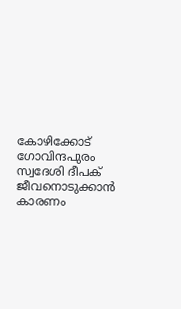കോഴിക്കോട് ഗോവിന്ദപുരം സ്വദേശി ദീപക് ജീവനൊടുക്കാൻ കാരണം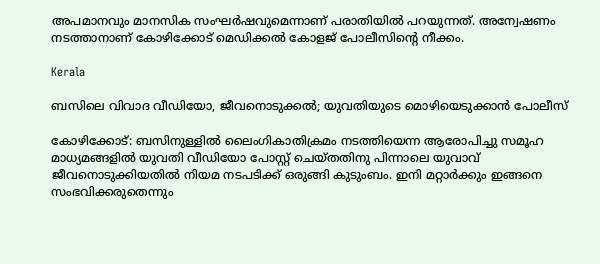അപമാനവും മാനസിക സംഘര്‍ഷവുമെന്നാണ് പരാതിയില്‍ പറയുന്നത്. അന്വേഷണം നടത്താനാണ് കോഴിക്കോട് മെഡിക്കല്‍ കോളജ് പോലീസിന്‍റെ നീക്കം.

Kerala

ബസിലെ വിവാദ വീഡിയോ, ജീവനൊടുക്കൽ; യുവതിയുടെ മൊഴിയെടുക്കാന്‍ പോലീസ്

കോഴിക്കോട്: ബസിനുള്ളില്‍ ലൈംഗികാതിക്രമം നടത്തിയെന്ന ആരോപിച്ചു സമൂഹ മാധ്യമങ്ങളില്‍ യുവതി വീഡിയോ പോസ്റ്റ് ചെയ്തതിനു പിന്നാലെ യുവാവ് ജീവനൊടുക്കിയതില്‍ നിയമ നടപടിക്ക് ഒരുങ്ങി കുടുംബം. ഇനി മറ്റാര്‍ക്കും ഇങ്ങനെ സംഭവിക്കരുതെന്നും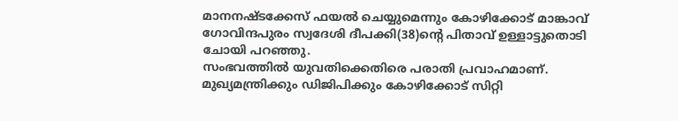മാനനഷ്ടക്കേസ് ഫയല്‍ ചെയ്യുമെന്നും കോഴിക്കോട് മാങ്കാവ് ഗോവിന്ദപുരം സ്വദേശി ദീപക്കി(38)ന്‍റെ പിതാവ് ഉള്ളാട്ടുതൊടി ചോയി പറഞ്ഞു.
സംഭവത്തില്‍ യുവതിക്കെതിരെ പരാതി പ്രവാഹമാണ്. മുഖ്യമന്ത്രിക്കും ഡിജിപിക്കും കോഴിക്കോട് സിറ്റി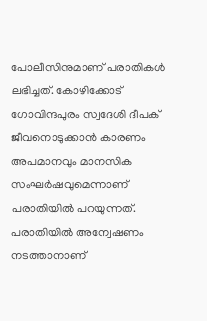പോലീസിനുമാണ് പരാതികള്‍ ലഭിച്ചത്. കോഴിക്കോട് ഗോവിന്ദപുരം സ്വദേശി ദീപക് ജീവനൊടുക്കാൻ കാരണം അപമാനവും മാനസിക സംഘര്‍ഷവുമെന്നാണ് പരാതിയില്‍ പറയുന്നത്. പരാതിയിൽ അന്വേഷണം നടത്താനാണ്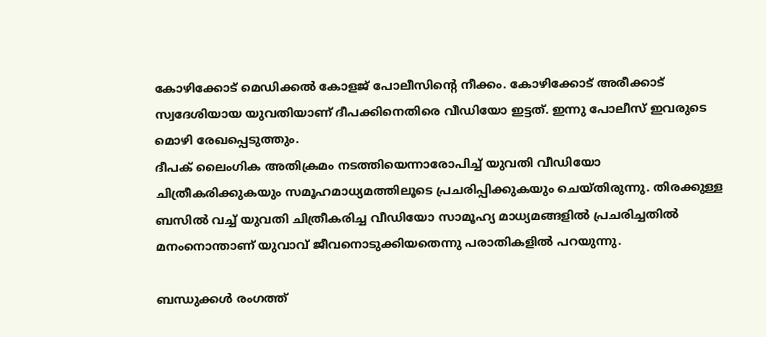കോഴിക്കോട് മെഡിക്കല്‍ കോളജ് പോലീസിന്‍റെ നീക്കം. കോഴിക്കോട് അരീക്കാട് സ്വദേശിയായ യുവതിയാണ് ദീപക്കിനെതിരെ വീഡിയോ ഇട്ടത്. ഇന്നു പോലീസ് ഇവരുടെ മൊഴി രേഖപ്പെടുത്തും.
ദീപക് ലൈംഗിക അതിക്രമം നടത്തിയെന്നാരോപിച്ച് യുവതി വീഡിയോ ചിത്രീകരിക്കുകയും സമൂഹമാധ്യമത്തിലൂടെ പ്രചരിപ്പിക്കുകയും ചെയ്തിരുന്നു. തിരക്കുള്ള ബസില്‍ വച്ച് യുവതി ചിത്രീകരിച്ച വീഡിയോ സാമൂഹ്യ മാധ്യമങ്ങളില്‍ പ്രചരിച്ചതില്‍ മനംനൊന്താണ് യുവാവ് ജീവനൊടുക്കിയതെന്നു പരാതികളിൽ പറയുന്നു.

ബന്ധുക്കൾ രംഗത്ത്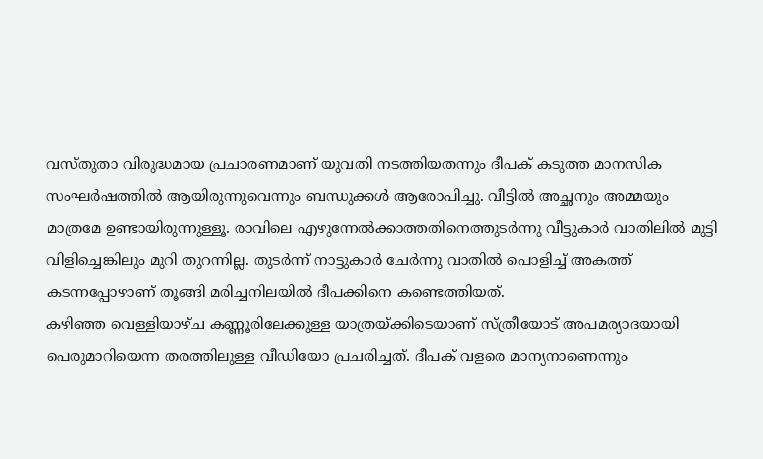വസ്തുതാ വിരുദ്ധമായ പ്രചാരണമാണ് യുവതി നടത്തിയതന്നും ദീപക് കടുത്ത മാനസിക സംഘര്‍ഷത്തില്‍ ആയിരുന്നുവെന്നും ബന്ധുക്കള്‍ ആരോപിച്ചു. വീട്ടില്‍ അച്ഛനും അമ്മയും മാത്രമേ ഉണ്ടായിരുന്നുള്ളൂ. രാവിലെ എഴുന്നേല്‍ക്കാത്തതിനെത്തുടര്‍ന്നു വീട്ടുകാര്‍ വാതിലില്‍ മുട്ടി വിളിച്ചെങ്കിലും മുറി തുറന്നില്ല. തുടര്‍ന്ന് നാട്ടുകാര്‍ ചേര്‍ന്നു വാതില്‍ പൊളിച്ച് അകത്ത് കടന്നപ്പോഴാണ് തൂങ്ങി മരിച്ചനിലയില്‍ ദീപക്കിനെ കണ്ടെത്തിയത്.
കഴിഞ്ഞ വെള്ളിയാഴ്ച കണ്ണൂരിലേക്കുള്ള യാത്രയ്ക്കിടെയാണ് സ്ത്രീയോട് അപമര്യാദയായി പെരുമാറിയെന്ന തരത്തിലുള്ള വീഡിയോ പ്രചരിച്ചത്. ദീപക് വളരെ മാന്യനാണെന്നും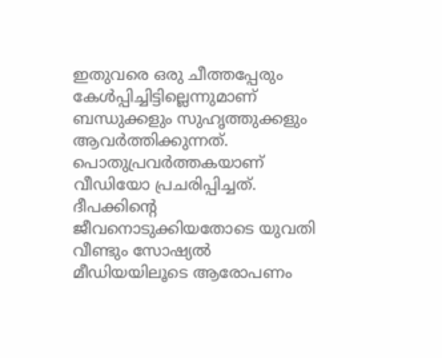ഇതുവരെ ഒരു ചീത്തപ്പേരും കേള്‍പ്പിച്ചിട്ടില്ലെന്നുമാണ് ബന്ധുക്കളും സുഹൃത്തുക്കളും ആവര്‍ത്തിക്കുന്നത്. പൊതുപ്രവര്‍ത്തകയാണ് വീഡിയോ പ്രചരിപ്പിച്ചത്.
ദീപക്കിന്‍റെ ജീവനൊടുക്കിയതോടെ യുവതി വീണ്ടും സോഷ്യല്‍ മീഡിയയിലൂടെ ആരോപണം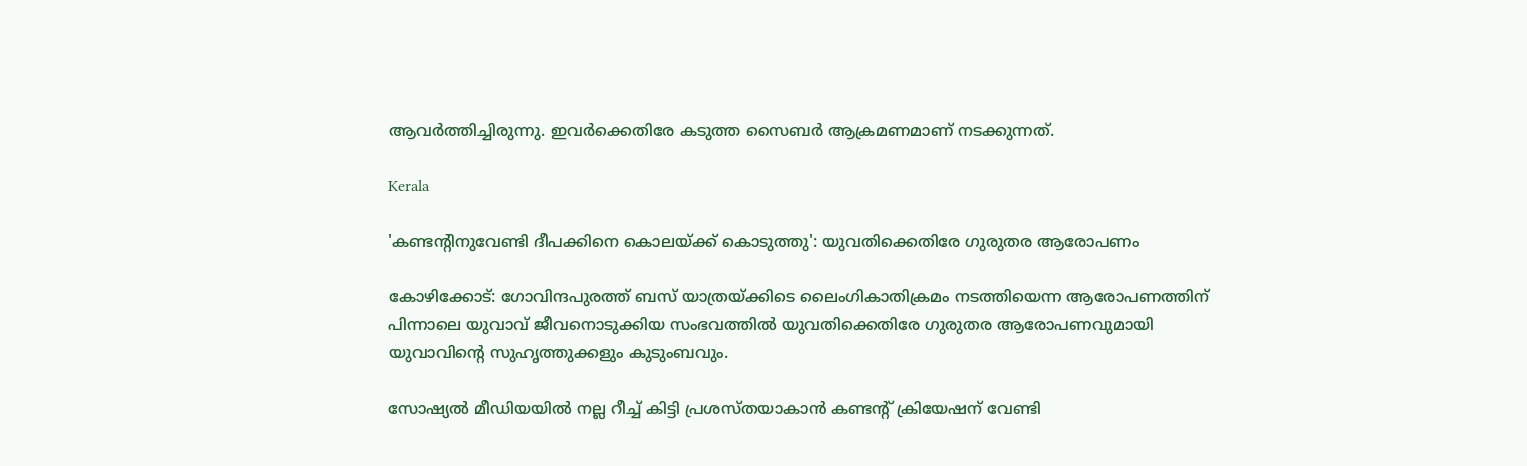ആവര്‍ത്തിച്ചിരുന്നു. ഇവര്‍ക്കെതിരേ കടുത്ത സൈബര്‍ ആക്രമണമാണ് നടക്കുന്നത്.

Kerala

'കണ്ടന്‍റിനുവേണ്ടി ദീപക്കിനെ കൊലയ്ക്ക് കൊടുത്തു': യുവതിക്കെതിരേ ഗുരുതര ആരോപണം

കോഴിക്കോട്: ഗോവിന്ദപുരത്ത് ബസ് യാത്രയ്ക്കിടെ ലൈംഗികാതിക്രമം നടത്തിയെന്ന ആരോപണത്തിന് പിന്നാലെ യുവാവ് ജീവനൊടുക്കിയ സംഭവത്തില്‍ യുവതിക്കെതിരേ ഗുരുതര ആരോപണവുമായി യുവാവിന്‍റെ സുഹൃത്തുക്കളും കുടുംബവും.

സോഷ്യൽ മീഡിയയിൽ നല്ല റീച്ച് കിട്ടി പ്രശസ്തയാകാൻ കണ്ടന്‍റ് ക്രിയേഷന് വേണ്ടി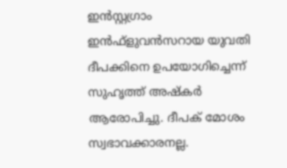ഇന്‍സ്റ്റഗ്രാം ഇന്‍ഫ്‌ളുവന്‍സറായ യുവതി ദീപക്കിനെ ഉപയോഗിച്ചെന്ന് സുഹൃത്ത് അഷ്‌കര്‍ ആരോപിച്ചു. ദീപക് മോശം സ്വഭാവക്കാരനല്ല.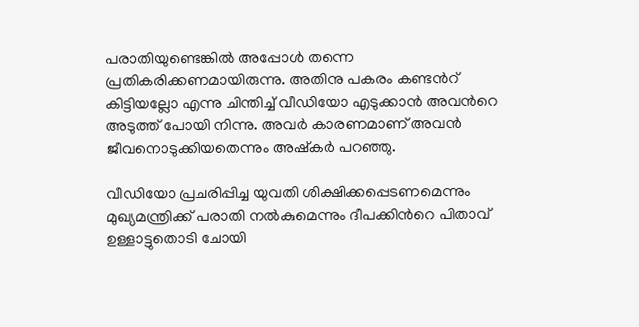പരാതിയുണ്ടെങ്കില്‍ അപ്പോള്‍ തന്നെ പ്രതികരിക്കണമായിരുന്നു. അതിനു പകരം കണ്ടന്‍റ് കിട്ടിയല്ലോ എന്നു ചിന്തിച്ച് വീഡിയോ എടുക്കാൻ അവന്‍റെ അടുത്ത് പോയി നിന്നു. അവര്‍ കാരണമാണ് അവന്‍ ജീവനൊടുക്കിയതെന്നും അഷ്‌കര്‍ പറഞ്ഞു.

വീഡിയോ പ്രചരിപ്പിച്ച യുവതി ശിക്ഷിക്കപ്പെടണമെന്നും മുഖ്യമന്ത്രിക്ക് പരാതി നല്‍കുമെന്നും ദീപക്കിന്‍റെ പിതാവ് ഉള്ളാട്ടുതൊടി ചോയി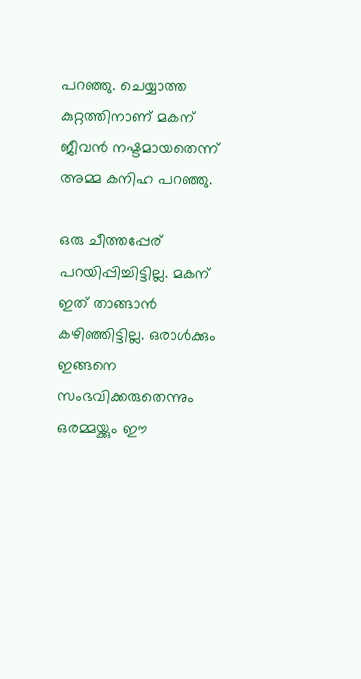പറഞ്ഞു. ചെയ്യാത്ത കുറ്റത്തിനാണ് മകന് ജീവന്‍ നഷ്ടമായതെന്ന് അമ്മ കനിഹ പറഞ്ഞു.

ഒരു ചീത്തപ്പേര് പറയിപ്പിച്ചിട്ടില്ല. മകന് ഇത് താങ്ങാന്‍ കഴിഞ്ഞിട്ടില്ല. ഒരാള്‍ക്കും ഇങ്ങനെ സംഭവിക്കരുതെന്നും ഒരമ്മയ്ക്കും ഈ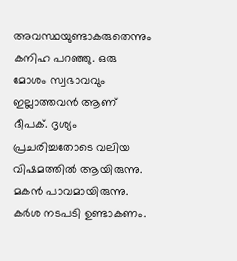അവസ്ഥയുണ്ടാകരുതെന്നും കനിഹ പറഞ്ഞു. ഒരു മോശം സ്വഭാവവും ഇല്ലാത്തവന്‍ ആണ് ദീപക്. ദൃശ്യം പ്രചരിച്ചതോടെ വലിയ വിഷമത്തില്‍ ആയിരുന്നു. മകന്‍ പാവമായിരുന്നു. കര്‍ശ നടപടി ഉണ്ടാകണം.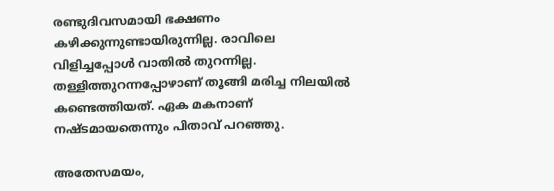രണ്ടുദിവസമായി ഭക്ഷണം കഴിക്കുന്നുണ്ടായിരുന്നില്ല. രാവിലെ വിളിച്ചപ്പോള്‍ വാതില്‍ തുറന്നില്ല. തള്ളിത്തുറന്നപ്പോഴാണ് തൂങ്ങി മരിച്ച നിലയില്‍ കണ്ടെത്തിയത്. ഏക മകനാണ് നഷ്ടമായതെന്നും പിതാവ് പറഞ്ഞു.

അതേസമയം,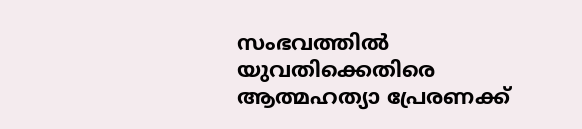സംഭവത്തില്‍ യുവതിക്കെതിരെ ആത്മഹത്യാ പ്രേരണക്ക്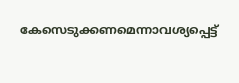കേസെടുക്കണമെന്നാവശ്യപ്പെട്ട്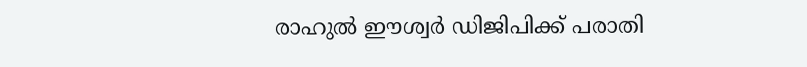രാഹുല്‍ ഈശ്വര്‍ ഡിജിപിക്ക് പരാതി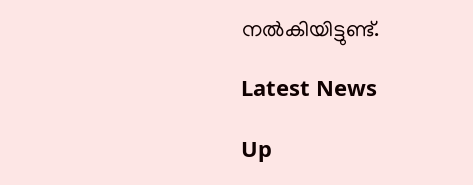നല്‍കിയിട്ടുണ്ട്.

Latest News

Up